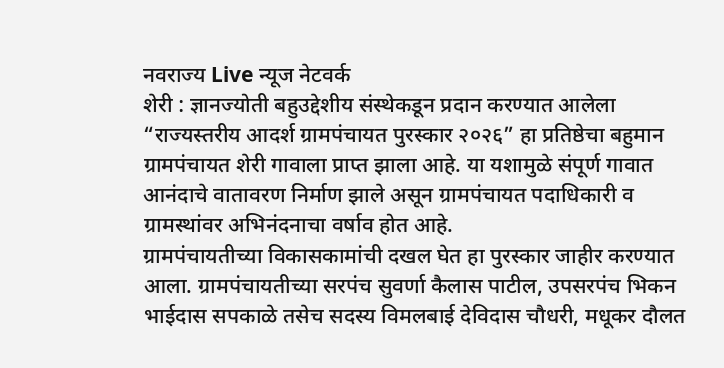नवराज्य Live न्यूज नेटवर्क
शेरी : ज्ञानज्योती बहुउद्देशीय संस्थेकडून प्रदान करण्यात आलेला “राज्यस्तरीय आदर्श ग्रामपंचायत पुरस्कार २०२६” हा प्रतिष्ठेचा बहुमान ग्रामपंचायत शेरी गावाला प्राप्त झाला आहे. या यशामुळे संपूर्ण गावात आनंदाचे वातावरण निर्माण झाले असून ग्रामपंचायत पदाधिकारी व ग्रामस्थांवर अभिनंदनाचा वर्षाव होत आहे.
ग्रामपंचायतीच्या विकासकामांची दखल घेत हा पुरस्कार जाहीर करण्यात आला. ग्रामपंचायतीच्या सरपंच सुवर्णा कैलास पाटील, उपसरपंच भिकन भाईदास सपकाळे तसेच सदस्य विमलबाई देविदास चौधरी, मधूकर दौलत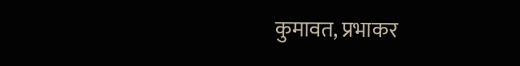कुमावत, प्रभाकर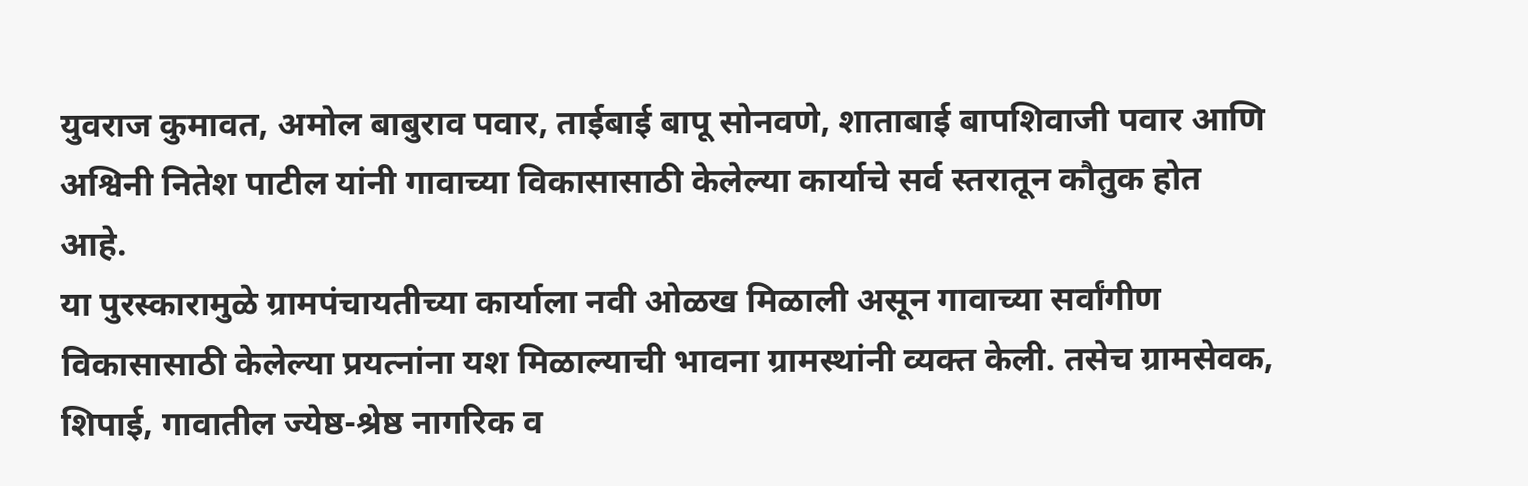युवराज कुमावत, अमोल बाबुराव पवार, ताईबाई बापू सोनवणे, शाताबाई बापशिवाजी पवार आणि अश्विनी नितेश पाटील यांनी गावाच्या विकासासाठी केलेल्या कार्याचे सर्व स्तरातून कौतुक होत आहे.
या पुरस्कारामुळे ग्रामपंचायतीच्या कार्याला नवी ओळख मिळाली असून गावाच्या सर्वांगीण विकासासाठी केलेल्या प्रयत्नांना यश मिळाल्याची भावना ग्रामस्थांनी व्यक्त केली. तसेच ग्रामसेवक, शिपाई, गावातील ज्येष्ठ-श्रेष्ठ नागरिक व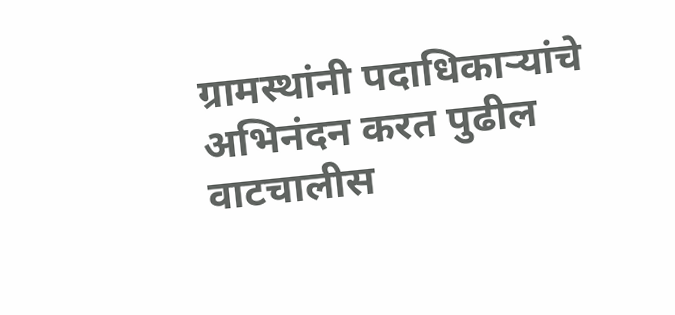ग्रामस्थांनी पदाधिकाऱ्यांचे अभिनंदन करत पुढील वाटचालीस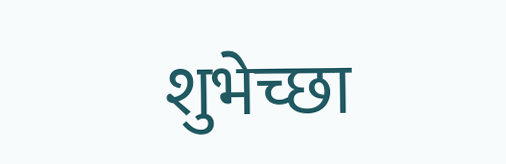शुभेच्छा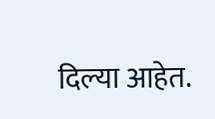दिल्या आहेत.